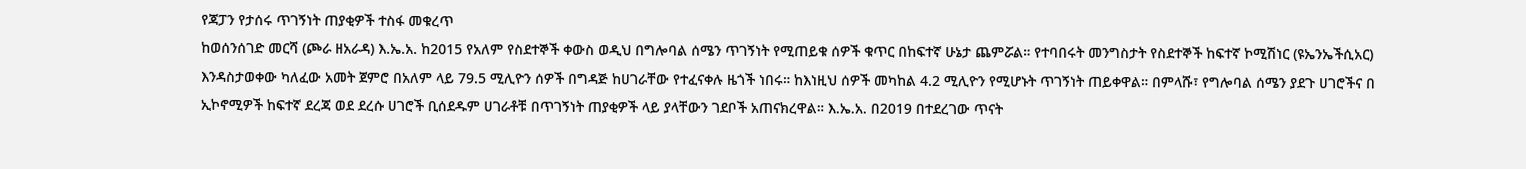የጃፓን የታሰሩ ጥገኝነት ጠያቂዎች ተስፋ መቁረጥ
ከወሰንሰገድ መርሻ (ጮራ ዘአራዳ) እ.ኤ.አ. ከ2015 የአለም የስደተኞች ቀውስ ወዲህ በግሎባል ሰሜን ጥገኝነት የሚጠይቁ ሰዎች ቁጥር በከፍተኛ ሁኔታ ጨምሯል። የተባበሩት መንግስታት የስደተኞች ከፍተኛ ኮሚሽነር (ዩኤንኤችሲአር) እንዳስታወቀው ካለፈው አመት ጀምሮ በአለም ላይ 79.5 ሚሊዮን ሰዎች በግዳጅ ከሀገራቸው የተፈናቀሉ ዜጎች ነበሩ። ከእነዚህ ሰዎች መካከል 4.2 ሚሊዮን የሚሆኑት ጥገኝነት ጠይቀዋል። በምላሹ፣ የግሎባል ሰሜን ያደጉ ሀገሮችና በ ኢኮኖሚዎች ከፍተኛ ደረጃ ወደ ደረሱ ሀገሮች ቢሰደዱም ሀገራቶቹ በጥገኝነት ጠያቂዎች ላይ ያላቸውን ገደቦች አጠናክረዋል። እ.ኤ.አ. በ2019 በተደረገው ጥናት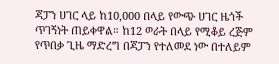ጃፓን ሀገር ላይ ከ10,000 በላይ የውጭ ሀገር ዜጎች ጥገኝነት ጠይቀዋል። ከ12 ወራት በላይ የሚቆይ ረጅም የጥበቃ ጊዜ ማድረግ በጃፓን የተለመደ ነው በተለይም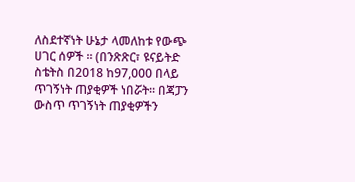ለስደተኛነት ሁኔታ ላመለከቱ የውጭ ሀገር ሰዎች ። (በንጽጽር፣ ዩናይትድ ስቴትስ በ2018 ከ97,000 በላይ ጥገኝነት ጠያቂዎች ነበሯት። በጃፓን ውስጥ ጥገኝነት ጠያቂዎችን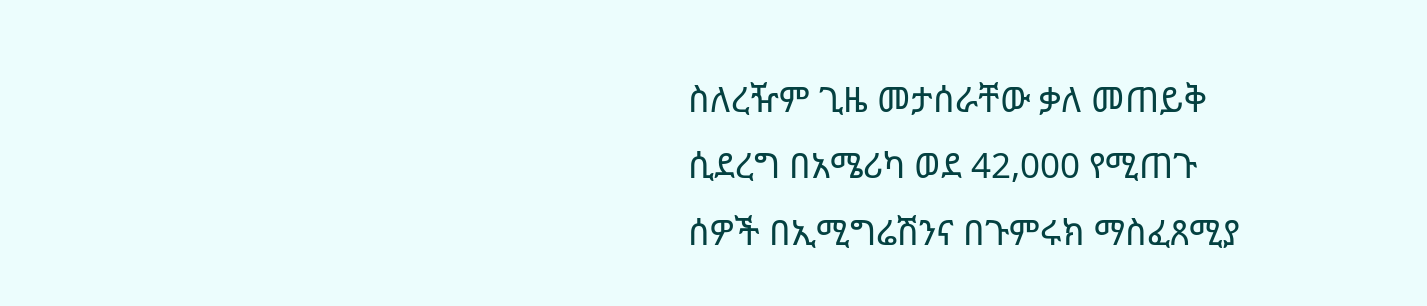ስለረዥም ጊዜ መታሰራቸው ቃለ መጠይቅ ሲደረግ በአሜሪካ ወደ 42,000 የሚጠጉ ሰዎች በኢሚግሬሽንና በጉምሩክ ማስፈጸሚያ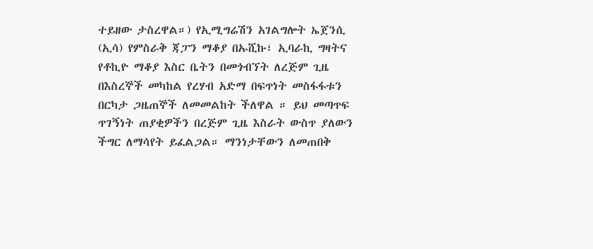ተይዘው ታስረዋል።) የኢሚግሬሽን አገልግሎት ኤጀንሲ (ኢሳ) የምስራቅ ጃፓን ማቆያ በኡሺኩ፣ ኢባራኪ ግዛትና የቶኪዮ ማቆያ እስር ቤትን በመጎብኘት ለረጅም ጊዜ በእስረኞች መካከል የረሃብ አድማ በፍጥነት መስፋፋቱን በርካታ ጋዜጠኞች ለመመልከት ችለዋል ። ይህ መጣጥፍ ጥገኝነት ጠያቂዎችን በረጅም ጊዜ እስራት ውስጥ ያለውን ችግር ለማሳየት ይፈልጋል። ማንነታቸውን ለመጠበቅ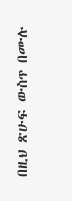በዚህ ጽሁፍ ውስጥ በሙሉ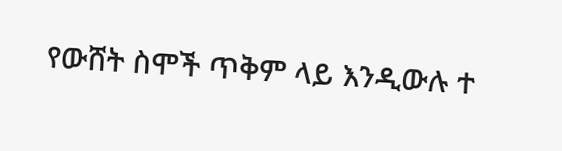የውሸት ስሞች ጥቅም ላይ እንዲውሉ ተ